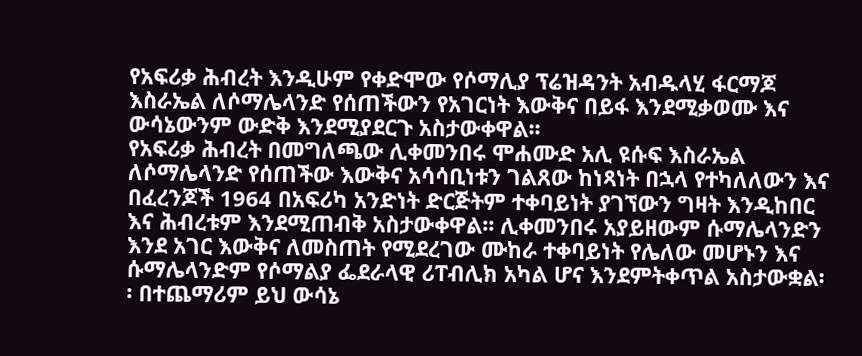የአፍሪቃ ሕብረት እንዲሁም የቀድሞው የሶማሊያ ፕሬዝዳንት አብዱላሂ ፋርማጆ እስራኤል ለሶማሌላንድ የሰጠችውን የአገርነት እውቅና በይፋ እንደሚቃወሙ እና ውሳኔውንም ውድቅ እንደሚያደርጉ አስታውቀዋል፡፡
የአፍሪቃ ሕብረት በመግለጫው ሊቀመንበሩ ሞሐሙድ አሊ ዩሱፍ እስራኤል ለሶማሌላንድ የሰጠችው እውቅና አሳሳቢነቱን ገልጸው ከነጻነት በኋላ የተካለለውን እና በፈረንጆች 1964 በአፍሪካ አንድነት ድርጅትም ተቀባይነት ያገኘውን ግዛት እንዲከበር እና ሕብረቱም እንደሚጠብቅ አስታውቀዋል፡፡ ሊቀመንበሩ አያይዘውም ሱማሌላንድን እንደ አገር እውቅና ለመስጠት የሚደረገው ሙከራ ተቀባይነት የሌለው መሆኑን እና ሱማሌላንድም የሶማልያ ፌደራላዊ ሪፐብሊክ አካል ሆና እንደምትቀጥል አስታውቋል፡፡ በተጨማሪም ይህ ውሳኔ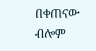በቀጠናው ብሎም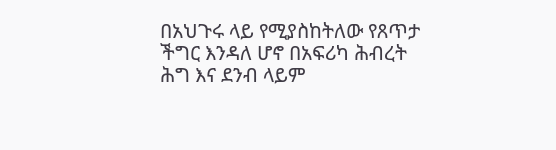በአህጉሩ ላይ የሚያስከትለው የጸጥታ ችግር እንዳለ ሆኖ በአፍሪካ ሕብረት ሕግ እና ደንብ ላይም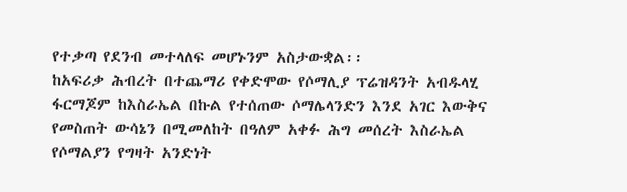የተቃጣ የደንብ መተላለፍ መሆኑንም አስታውቋል፡፡
ከአፍሪቃ ሕብረት በተጨማሪ የቀድሞው የሶማሊያ ፕሬዝዳንት አብዱላሂ ፋርማጆም ከእስራኤል በኩል የተሰጠው ሶማሌላንድን እንደ አገር እውቅና የመስጠት ውሳኔን በሚመለከት በዓለም አቀፉ ሕግ መሰረት እስራኤል የሶማልያን የግዛት አንድነት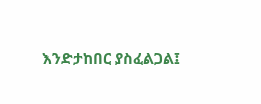እንድታከበር ያስፈልጋል፤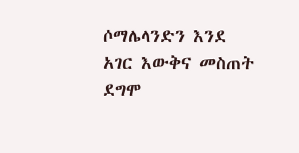ሶማሌላንድን እንደ አገር እውቅና መስጠት ደግሞ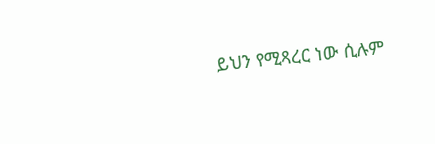ይህን የሚጻረር ነው ሲሉም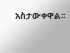አስታውቀዋል፡፡